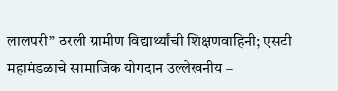लालपरी” ठरली ग्रामीण विद्यार्थ्यांची शिक्षणवाहिनी; एसटी महामंडळाचे सामाजिक योगदान उल्लेखनीय –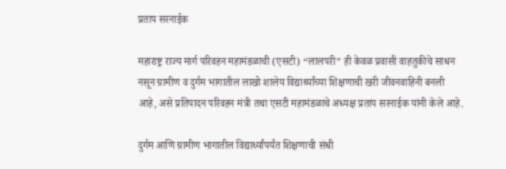प्रताप सरनाईक

महाराष्ट्र राज्य मार्ग परिवहन महामंडळाची (एसटी) “लालपरी” ही केवळ प्रवासी वाहतुकीचे साधन नसून ग्रामीण व दुर्गम भागातील लाखो शालेय विद्यार्थ्यांच्या शिक्षणाची खरी जीवनवाहिनी बनली आहे, असे प्रतिपादन परिवहन मंत्री तथा एसटी महामंडळाचे अध्यक्ष प्रताप सरनाईक यांनी केले आहे.

दुर्गम आणि ग्रामीण भागातील विद्यार्थ्यांपर्यंत शिक्षणाची संधी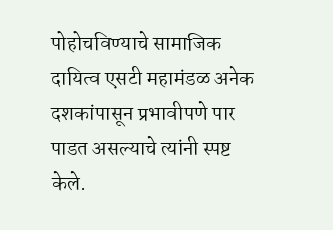पोहोचविण्याचे सामाजिक दायित्व एसटी महामंडळ अनेक दशकांपासून प्रभावीपणे पार पाडत असल्याचे त्यांनी स्पष्ट केले.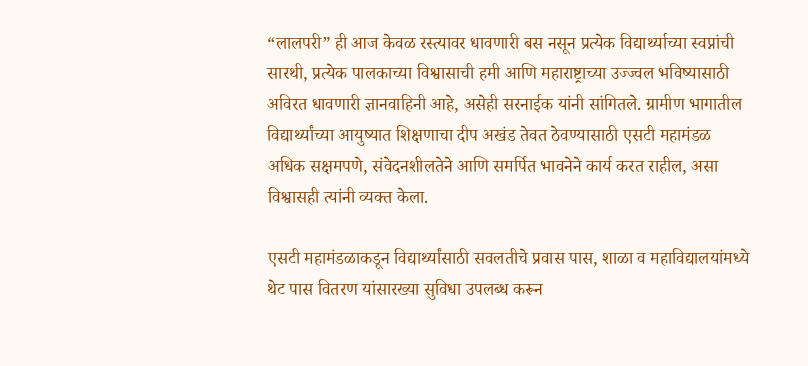“लालपरी” ही आज केवळ रस्त्यावर धावणारी बस नसून प्रत्येक विद्यार्थ्याच्या स्वप्नांची सारथी, प्रत्येक पालकाच्या विश्वासाची हमी आणि महाराष्ट्राच्या उज्ज्वल भविष्यासाठी अविरत धावणारी ज्ञानवाहिनी आहे, असेही सरनाईक यांनी सांगितले. ग्रामीण भागातील विद्यार्थ्यांच्या आयुष्यात शिक्षणाचा दीप अखंड तेवत ठेवण्यासाठी एसटी महामंडळ अधिक सक्षमपणे, संवेदनशीलतेने आणि समर्पित भावनेने कार्य करत राहील, असा विश्वासही त्यांनी व्यक्त केला.

एसटी महामंडळाकडून विद्यार्थ्यांसाठी सवलतीचे प्रवास पास, शाळा व महाविद्यालयांमध्ये थेट पास वितरण यांसारख्या सुविधा उपलब्ध करून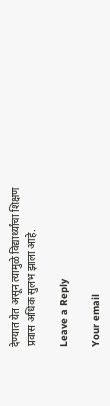देण्यात येत असून त्यामुळे विद्यार्थ्यांचा शिक्षण प्रवास अधिक सुलभ झाला आहे.

Leave a Reply

Your email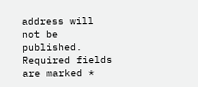address will not be published. Required fields are marked *